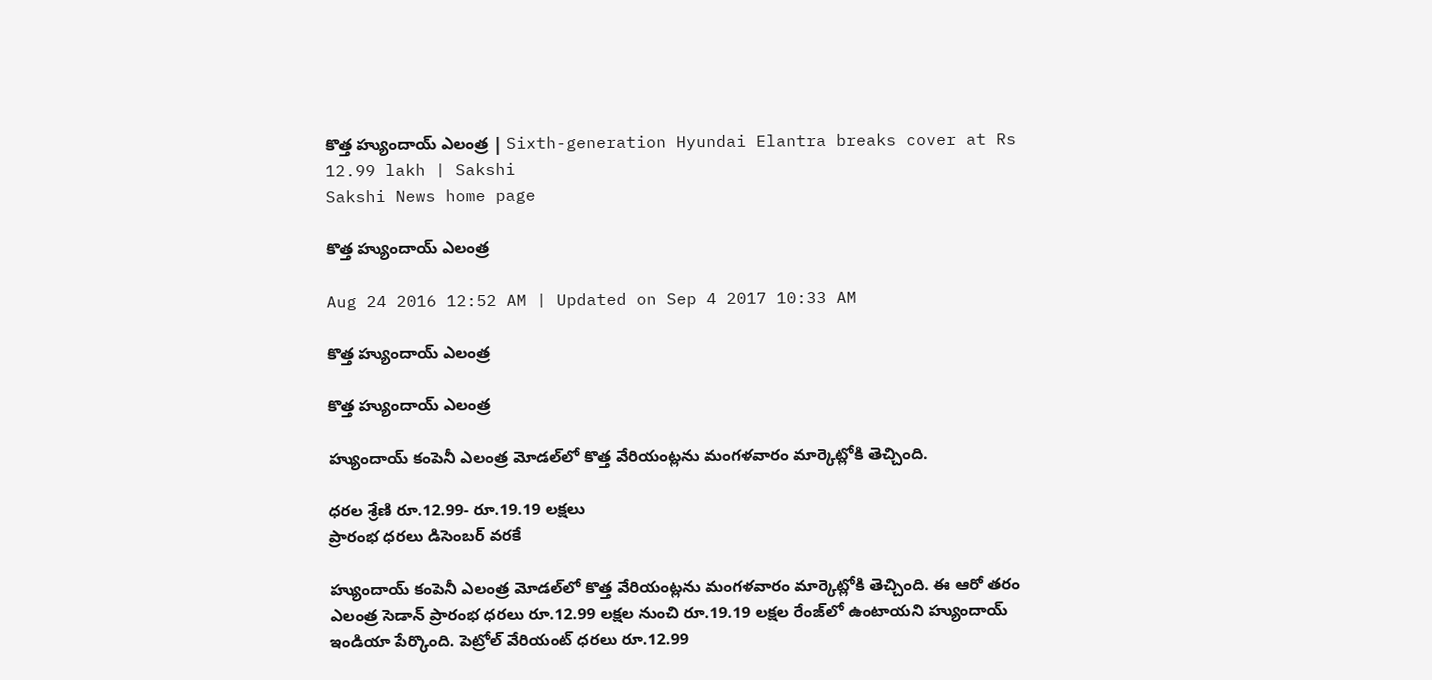కొత్త హ్యుందాయ్ ఎలంత్ర | Sixth-generation Hyundai Elantra breaks cover at Rs 12.99 lakh | Sakshi
Sakshi News home page

కొత్త హ్యుందాయ్ ఎలంత్ర

Aug 24 2016 12:52 AM | Updated on Sep 4 2017 10:33 AM

కొత్త హ్యుందాయ్ ఎలంత్ర

కొత్త హ్యుందాయ్ ఎలంత్ర

హ్యుందాయ్ కంపెనీ ఎలంత్ర మోడల్‌లో కొత్త వేరియంట్లను మంగళవారం మార్కెట్లోకి తెచ్చింది.

ధరల శ్రేణి రూ.12.99- రూ.19.19 లక్షలు
ప్రారంభ ధరలు డిసెంబర్ వరకే

హ్యుందాయ్ కంపెనీ ఎలంత్ర మోడల్‌లో కొత్త వేరియంట్లను మంగళవారం మార్కెట్లోకి తెచ్చింది. ఈ ఆరో తరం ఎలంత్ర సెడాన్ ప్రారంభ ధరలు రూ.12.99 లక్షల నుంచి రూ.19.19 లక్షల రేంజ్‌లో ఉంటాయని హ్యుందాయ్ ఇండియా పేర్కొంది. పెట్రోల్ వేరియంట్ ధరలు రూ.12.99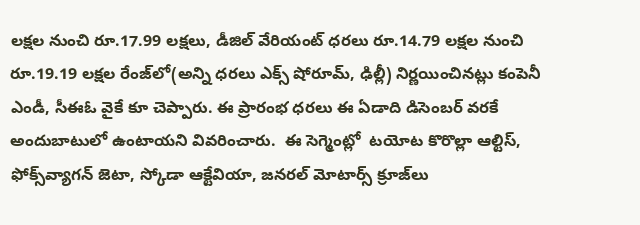లక్షల నుంచి రూ.17.99 లక్షలు, డీజిల్ వేరియంట్ ధరలు రూ.14.79 లక్షల నుంచి రూ.19.19 లక్షల రేంజ్‌లో(అన్ని ధరలు ఎక్స్ షోరూమ్, ఢిల్లీ) నిర్ణయించినట్లు కంపెనీ ఎండీ, సీఈఓ వైకే కూ చెప్పారు. ఈ ప్రారంభ ధరలు ఈ ఏడాది డిసెంబర్ వరకే అందుబాటులో ఉంటాయని వివరించారు.  ఈ సెగ్మెంట్లో  టయోట కొరొల్లా ఆల్టిస్, ఫోక్స్‌వ్యాగన్ జెటా, స్కోడా ఆక్టేవియా, జనరల్ మోటార్స్ క్రూజ్‌లు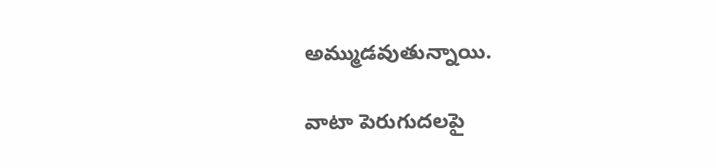అమ్ముడవుతున్నాయి.

వాటా పెరుగుదలపై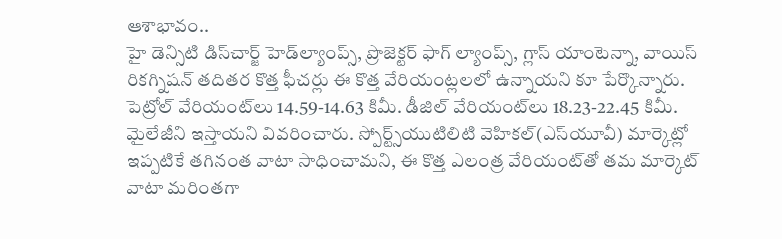ఆశాభావం..
హై డెన్సిటి డిస్‌చార్జ్ హెడ్‌ల్యాంప్స్, ప్రొజెక్టర్ ఫాగ్ ల్యాంప్స్, గ్లాస్ యాంటెన్నా, వాయిస్ రికగ్నిషన్ తదితర కొత్త ఫీచర్లు ఈ కొత్త వేరియంట్లలలో ఉన్నాయని కూ పేర్కొన్నారు. పెట్రోల్ వేరియంట్‌లు 14.59-14.63 కిమీ. డీజిల్ వేరియంట్‌లు 18.23-22.45 కిమీ. మైలేజీని ఇస్తాయని వివరించారు. స్పోర్ట్స్‌యుటిలిటి వెహికల్(ఎస్‌యూవీ) మార్కెట్లో ఇప్పటికే తగినంత వాటా సాధించామని, ఈ కొత్త ఎలంత్ర వేరియంట్‌తో తమ మార్కెట్ వాటా మరింతగా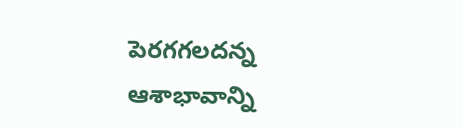పెరగగలదన్న ఆశాభావాన్ని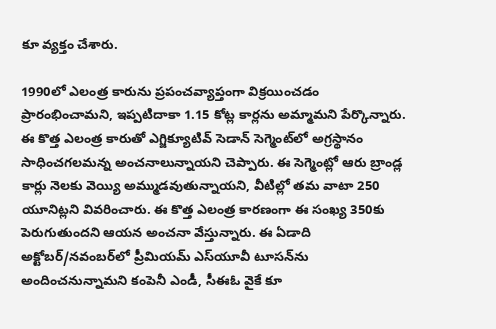కూ వ్యక్తం చేశారు.

1990లో ఎలంత్ర కారును ప్రపంచవ్యాప్తంగా విక్రయించడం ప్రారంభించామని, ఇప్పటిదాకా 1.15 కోట్ల కార్లను అమ్మామని పేర్కొన్నారు. ఈ కొత్త ఎలంత్ర కారుతో ఎగ్జిక్యూటివ్ సెడాన్ సెగ్మెంట్‌లో అగ్రస్థానం సాధించగలమన్న అంచనాలున్నాయని చెప్పారు. ఈ సెగ్మెంట్లో ఆరు బ్రాండ్ల కార్లు నెలకు వెయ్యి అమ్ముడవుతున్నాయని, వీటిల్లో తమ వాటా 250 యూనిట్లని వివరించారు. ఈ కొత్త ఎలంత్ర కారణంగా ఈ సంఖ్య 350కు పెరుగుతుందని ఆయన అంచనా వేస్తున్నారు. ఈ ఏడాది అక్టోబర్/నవంబర్‌లో ప్రీమియమ్ ఎస్‌యూవీ టూసన్‌ను అందించనున్నామని కంపెనీ ఎండీ, సీఈఓ వైకే కూ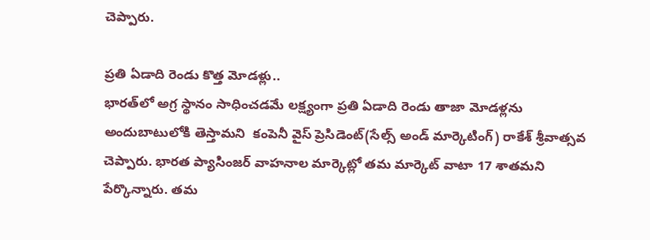చెప్పారు.

ప్రతి ఏడాది రెండు కొత్త మోడళ్లు..
భారత్‌లో అగ్ర స్థానం సాధించడమే లక్ష్యంగా ప్రతి ఏడాది రెండు తాజా మోడళ్లను అందుబాటులోకి తెస్తామని  కంపెనీ వైస్ ప్రెసిడెంట్(సేల్స్ అండ్ మార్కెటింగ్) రాకేశ్ శ్రీవాత్సవ చెప్పారు. భారత ప్యాసింజర్ వాహనాల మార్కెట్లో తమ మార్కెట్ వాటా 17 శాతమని పేర్కొన్నారు. తమ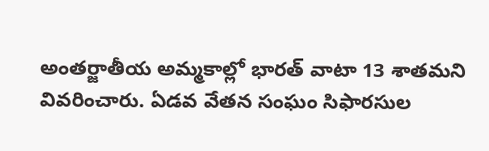అంతర్జాతీయ అమ్మకాల్లో భారత్ వాటా 13 శాతమని వివరించారు. ఏడవ వేతన సంఘం సిఫారసుల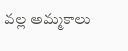వల్ల అమ్మకాలు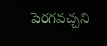పెరగవచ్చని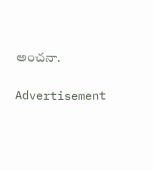అంచనా.

Advertisement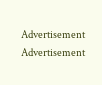Advertisement
Advertisement